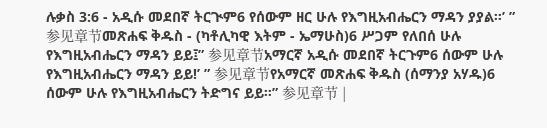ሉቃስ 3:6 - አዲሱ መደበኛ ትርጒም6 የሰውም ዘር ሁሉ የእግዚአብሔርን ማዳን ያያል።’ ” 参见章节መጽሐፍ ቅዱስ - (ካቶሊካዊ እትም - ኤማሁስ)6 ሥጋም የለበሰ ሁሉ የእግዚአብሔርን ማዳን ይይ፤” 参见章节አማርኛ አዲሱ መደበኛ ትርጉም6 ሰውም ሁሉ የእግዚአብሔርን ማዳን ይይ!’ ” 参见章节የአማርኛ መጽሐፍ ቅዱስ (ሰማንያ አሃዱ)6 ሰውም ሁሉ የእግዚአብሔርን ትድግና ይይ።” 参见章节 |